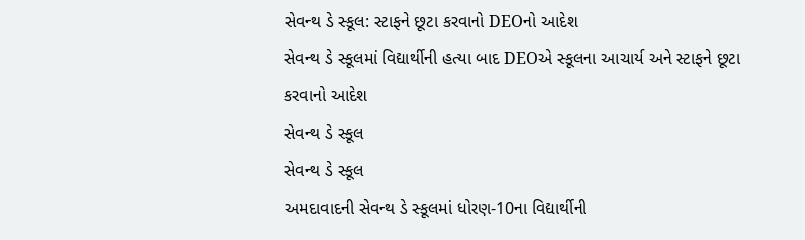સેવન્થ ડે સ્કૂલ: સ્ટાફને છૂટા કરવાનો DEOનો આદેશ
સેવન્થ ડે સ્કૂલમાં વિદ્યાર્થીની હત્યા બાદ DEOએ સ્કૂલના આચાર્ય અને સ્ટાફને છૂટા કરવાનો આદેશ
સેવન્થ ડે સ્કૂલ
સેવન્થ ડે સ્કૂલ
અમદાવાદની સેવન્થ ડે સ્કૂલમાં ધોરણ-10ના વિદ્યાર્થીની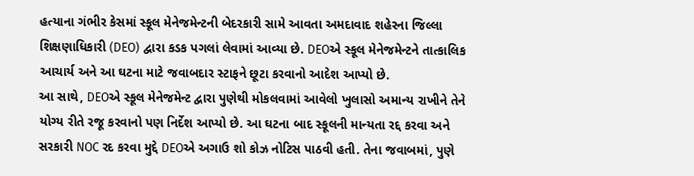હત્યાના ગંભીર કેસમાં સ્કૂલ મેનેજમેન્ટની બેદરકારી સામે આવતા અમદાવાદ શહેરના જિલ્લા શિક્ષણાધિકારી (DEO) દ્વારા કડક પગલાં લેવામાં આવ્યા છે. DEOએ સ્કૂલ મેનેજમેન્ટને તાત્કાલિક આચાર્ય અને આ ઘટના માટે જવાબદાર સ્ટાફને છૂટા કરવાનો આદેશ આપ્યો છે.
આ સાથે, DEOએ સ્કૂલ મેનેજમેન્ટ દ્વારા પુણેથી મોકલવામાં આવેલો ખુલાસો અમાન્ય રાખીને તેને યોગ્ય રીતે રજૂ કરવાનો પણ નિર્દેશ આપ્યો છે. આ ઘટના બાદ સ્કૂલની માન્યતા રદ્દ કરવા અને સરકારી NOC રદ કરવા મુદ્દે DEOએ અગાઉ શો કોઝ નોટિસ પાઠવી હતી. તેના જવાબમાં, પુણે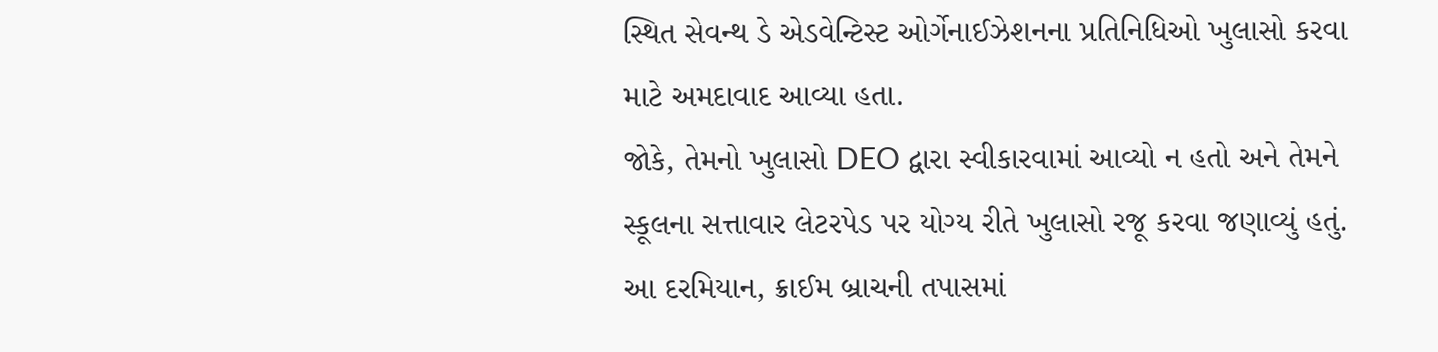સ્થિત સેવન્થ ડે એડવેન્ટિસ્ટ ઓર્ગેનાઈઝેશનના પ્રતિનિધિઓ ખુલાસો કરવા માટે અમદાવાદ આવ્યા હતા.
જોકે, તેમનો ખુલાસો DEO દ્વારા સ્વીકારવામાં આવ્યો ન હતો અને તેમને સ્કૂલના સત્તાવાર લેટરપેડ પર યોગ્ય રીતે ખુલાસો રજૂ કરવા જણાવ્યું હતું. આ દરમિયાન, ક્રાઈમ બ્રાચની તપાસમાં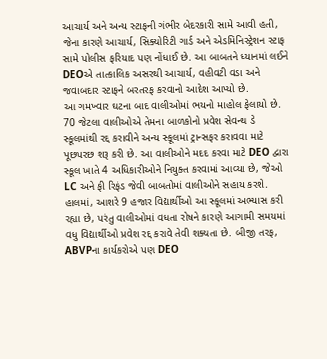આચાર્ય અને અન્ય સ્ટાફની ગંભીર બેદરકારી સામે આવી હતી, જેના કારણે આચાર્ય, સિક્યોરિટી ગાર્ડ અને એડમિનિસ્ટ્રેશન સ્ટાફ સામે પોલીસ ફરિયાદ પણ નોંધાઈ છે. આ બાબતને ધ્યાનમાં લઈને DEOએ તાત્કાલિક અસરથી આચાર્ય, વહીવટી વડા અને જવાબદાર સ્ટાફને બરતરફ કરવાનો આદેશ આપ્યો છે.
આ ગમખ્વાર ઘટના બાદ વાલીઓમાં ભયનો માહોલ ફેલાયો છે. 70 જેટલા વાલીઓએ તેમના બાળકોનો પ્રવેશ સેવન્થ ડે સ્કૂલમાંથી રદ્દ કરાવીને અન્ય સ્કૂલમાં ટ્રાન્સફર કરાવવા માટે પૂછપરછ શરૂ કરી છે. આ વાલીઓને મદદ કરવા માટે DEO દ્વારા સ્કૂલ ખાતે 4 અધિકારીઓને નિયુક્ત કરવામાં આવ્યા છે, જેઓ LC અને ફી રિફંડ જેવી બાબતોમાં વાલીઓને સહાય કરશે.
હાલમાં, આશરે 9 હજાર વિદ્યાર્થીઓ આ સ્કૂલમાં અભ્યાસ કરી રહ્યા છે, પરંતુ વાલીઓમાં વધતા રોષને કારણે આગામી સમયમાં વધુ વિદ્યાર્થીઓ પ્રવેશ રદ્દ કરાવે તેવી શક્યતા છે. બીજી તરફ, ABVPના કાર્યકરોએ પણ DEO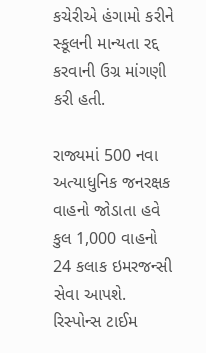કચેરીએ હંગામો કરીને સ્કૂલની માન્યતા રદ્દ કરવાની ઉગ્ર માંગણી કરી હતી.

રાજ્યમાં 500 નવા અત્યાધુનિક જનરક્ષક વાહનો જોડાતા હવે કુલ 1,000 વાહનો 24 કલાક ઇમરજન્સી સેવા આપશે. રિસ્પોન્સ ટાઈમ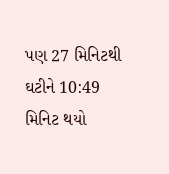પણ 27 મિનિટથી ઘટીને 10:49 મિનિટ થયો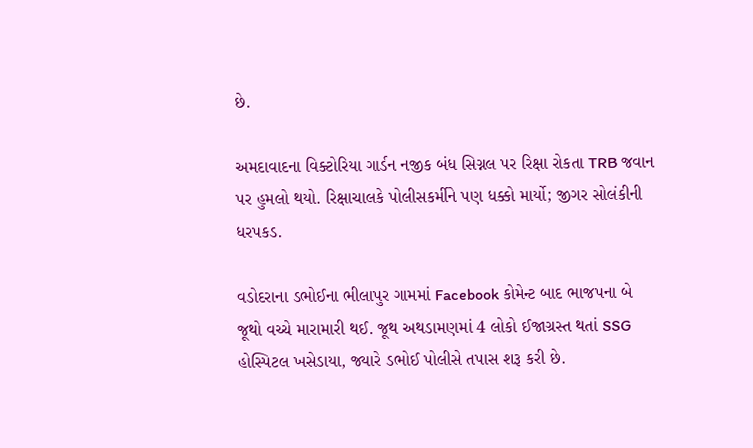છે.

અમદાવાદના વિક્ટોરિયા ગાર્ડન નજીક બંધ સિગ્નલ પર રિક્ષા રોકતા TRB જવાન પર હુમલો થયો. રિક્ષાચાલકે પોલીસકર્મીને પણ ધક્કો માર્યો; જીગર સોલંકીની ધરપકડ.

વડોદરાના ડભોઈના ભીલાપુર ગામમાં Facebook કોમેન્ટ બાદ ભાજપના બે જૂથો વચ્ચે મારામારી થઈ. જૂથ અથડામણમાં 4 લોકો ઈજાગ્રસ્ત થતાં SSG હોસ્પિટલ ખસેડાયા, જ્યારે ડભોઈ પોલીસે તપાસ શરૂ કરી છે.